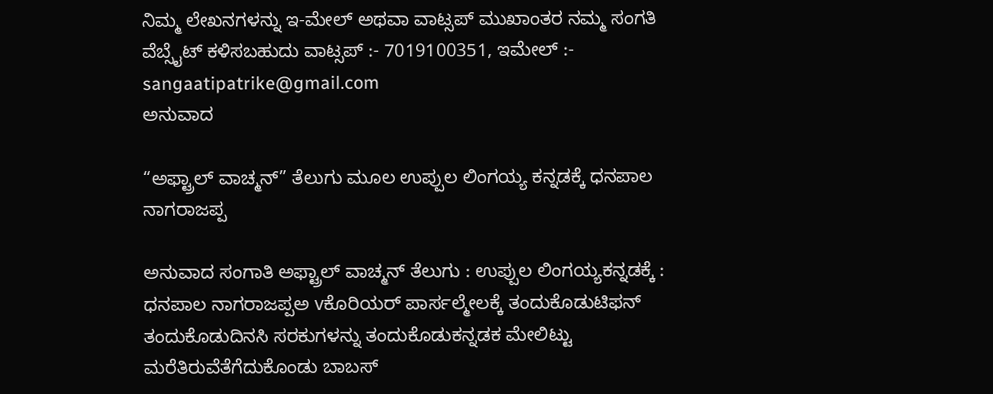ನಿಮ್ಮ ಲೇಖನಗಳನ್ನು ಇ-ಮೇಲ್ ಅಥವಾ ವಾಟ್ಸಪ್ ಮುಖಾಂತರ ನಮ್ಮ ಸಂಗತಿ ವೆಬ್ಸೈಟ್ ಕಳಿಸಬಹುದು ವಾಟ್ಸಪ್‌ :- 7019100351, ಇಮೇಲ್ :- sangaatipatrike@gmail.com
ಅನುವಾದ

“ಅಫ್ಟ್ರಾಲ್ ವಾಚ್ಮನ್” ತೆಲುಗು ಮೂಲ ಉಪ್ಪುಲ ಲಿಂಗಯ್ಯ ಕನ್ನಡಕ್ಕೆ ಧನಪಾಲ ನಾಗರಾಜಪ್ಪ

ಅನುವಾದ ಸಂಗಾತಿ ಅಫ್ಟ್ರಾಲ್ ವಾಚ್ಮನ್ ತೆಲುಗು : ಉಪ್ಪುಲ ಲಿಂಗಯ್ಯಕನ್ನಡಕ್ಕೆ : ಧನಪಾಲ ನಾಗರಾಜಪ್ಪಅ vಕೊರಿಯರ್ ಪಾರ್ಸಲ್ಮೇಲಕ್ಕೆ ತಂದುಕೊಡುಟಿಫನ್ ತಂದುಕೊಡುದಿನಸಿ ಸರಕುಗಳನ್ನು ತಂದುಕೊಡುಕನ್ನಡಕ ಮೇಲಿಟ್ಟು ಮರೆತಿರುವೆತೆಗೆದುಕೊಂಡು ಬಾಬಸ್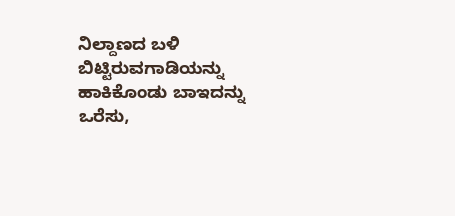ನಿಲ್ದಾಣದ ಬಳಿ ಬಿಟ್ಟಿರುವಗಾಡಿಯನ್ನು ಹಾಕಿಕೊಂಡು ಬಾಇದನ್ನು ಒರೆಸು,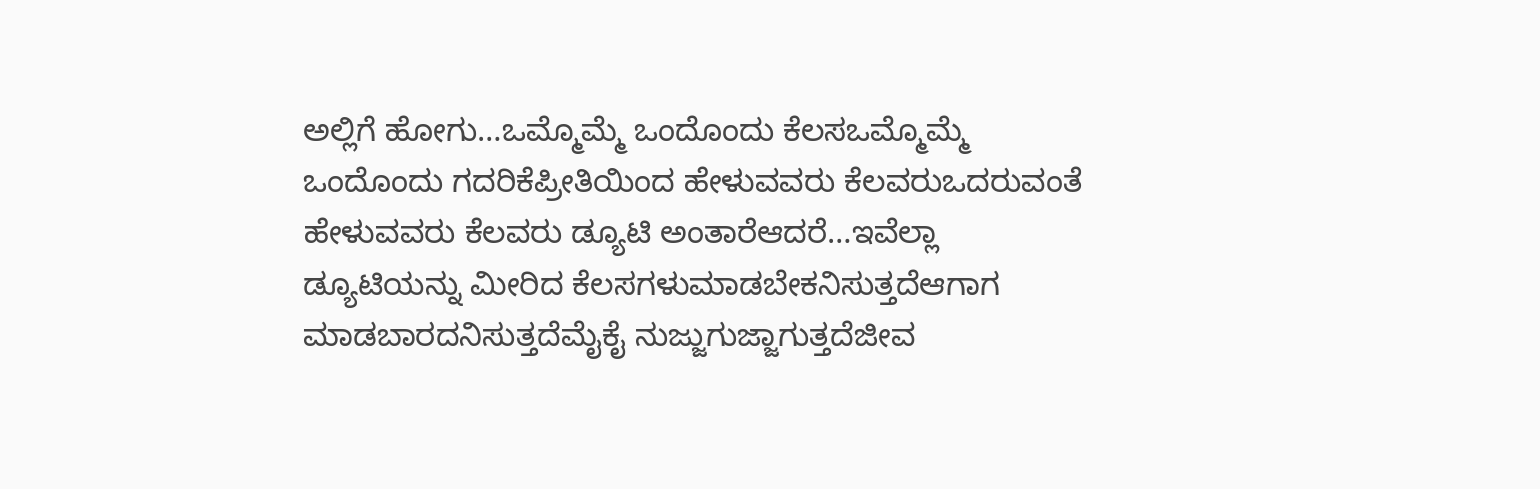ಅಲ್ಲಿಗೆ ಹೋಗು…ಒಮ್ಮೊಮ್ಮೆ ಒಂದೊಂದು ಕೆಲಸಒಮ್ಮೊಮ್ಮೆ ಒಂದೊಂದು ಗದರಿಕೆಪ್ರೀತಿಯಿಂದ ಹೇಳುವವರು ಕೆಲವರುಒದರುವಂತೆ ಹೇಳುವವರು ಕೆಲವರು ಡ್ಯೂಟಿ ಅಂತಾರೆಆದರೆ…ಇವೆಲ್ಲಾ ಡ್ಯೂಟಿಯನ್ನು ಮೀರಿದ ಕೆಲಸಗಳುಮಾಡಬೇಕನಿಸುತ್ತದೆಆಗಾಗ ಮಾಡಬಾರದನಿಸುತ್ತದೆಮೈಕೈ ನುಜ್ಜುಗುಜ್ಜಾಗುತ್ತದೆಜೀವ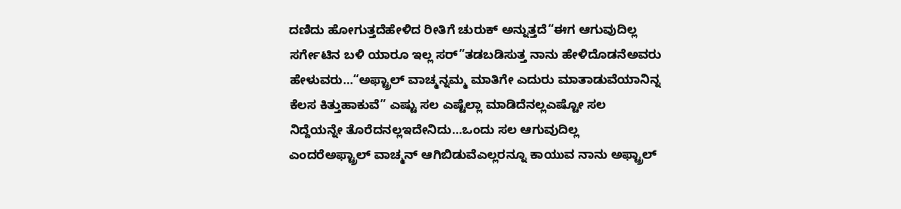ದಣಿದು ಹೋಗುತ್ತದೆಹೇಳಿದ ರೀತಿಗೆ ಚುರುಕ್ ಅನ್ನುತ್ತದೆ“ಈಗ ಆಗುವುದಿಲ್ಲ ಸರ್ಗೇಟಿನ ಬಳಿ ಯಾರೂ ಇಲ್ಲ ಸರ್”ತಡಬಡಿಸುತ್ತ ನಾನು ಹೇಳಿದೊಡನೆಅವರು ಹೇಳುವರು…“ಅಫ್ಟ್ರಾಲ್ ವಾಚ್ಮನ್ನಮ್ಮ ಮಾತಿಗೇ ಎದುರು ಮಾತಾಡುವೆಯಾನಿನ್ನ ಕೆಲಸ ಕಿತ್ತುಹಾಕುವೆ” ಎಷ್ಟು ಸಲ ಎಷ್ಟೆಲ್ಲಾ ಮಾಡಿದೆನಲ್ಲಎಷ್ಟೋ ಸಲ ನಿದ್ದೆಯನ್ನೇ ತೊರೆದನಲ್ಲಇದೇನಿದು…ಒಂದು ಸಲ ಆಗುವುದಿಲ್ಲ ಎಂದರೆಅಫ್ಟ್ರಾಲ್ ವಾಚ್ಮನ್ ಆಗಿಬಿಡುವೆಎಲ್ಲರನ್ನೂ ಕಾಯುವ ನಾನು ಅಫ್ಟ್ರಾಲ್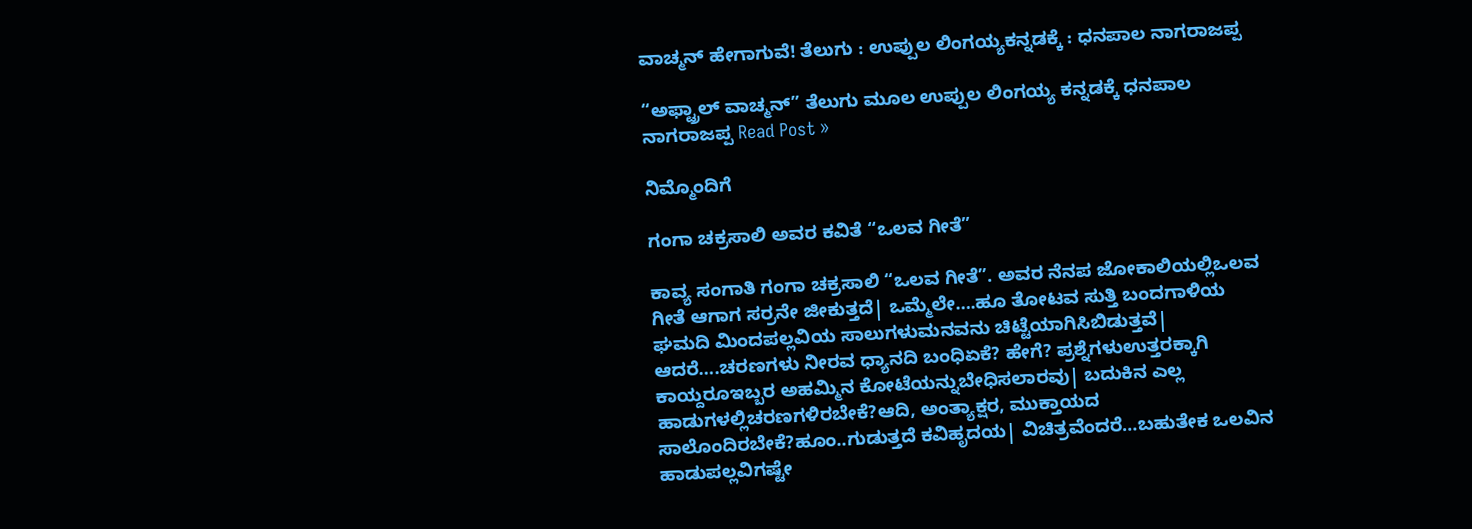ವಾಚ್ಮನ್ ಹೇಗಾಗುವೆ! ತೆಲುಗು : ಉಪ್ಪುಲ ಲಿಂಗಯ್ಯಕನ್ನಡಕ್ಕೆ : ಧನಪಾಲ ನಾಗರಾಜಪ್ಪ

“ಅಫ್ಟ್ರಾಲ್ ವಾಚ್ಮನ್” ತೆಲುಗು ಮೂಲ ಉಪ್ಪುಲ ಲಿಂಗಯ್ಯ ಕನ್ನಡಕ್ಕೆ ಧನಪಾಲ ನಾಗರಾಜಪ್ಪ Read Post »

ನಿಮ್ಮೊಂದಿಗೆ

ಗಂಗಾ ಚಕ್ರಸಾಲಿ ಅವರ ಕವಿತೆ “ಒಲವ ಗೀತೆ”

ಕಾವ್ಯ ಸಂಗಾತಿ ಗಂಗಾ ಚಕ್ರಸಾಲಿ “ಒಲವ ಗೀತೆ”. ಅವರ ನೆನಪ ಜೋಕಾಲಿಯಲ್ಲಿಒಲವ ಗೀತೆ ಆಗಾಗ ಸರ್ರನೇ ಜೀಕುತ್ತದೆ| ಒಮ್ಮೆಲೇ….ಹೂ ತೋಟವ ಸುತ್ತಿ ಬಂದಗಾಳಿಯ ಘಮದಿ ಮಿಂದಪಲ್ಲವಿಯ ಸಾಲುಗಳುಮನವನು ಚಿಟ್ಟೆಯಾಗಿಸಿಬಿಡುತ್ತವೆ| ಆದರೆ….ಚರಣಗಳು ನೀರವ ಧ್ಯಾನದಿ ಬಂಧಿಏಕೆ? ಹೇಗೆ? ಪ್ರಶ್ನೆಗಳುಉತ್ತರಕ್ಕಾಗಿ ಕಾಯ್ದರೂಇಬ್ಬರ ಅಹಮ್ಮಿನ ಕೋಟೆಯನ್ನುಬೇಧಿಸಲಾರವು| ಬದುಕಿನ ಎಲ್ಲ ಹಾಡುಗಳಲ್ಲಿಚರಣಗಳಿರಬೇಕೆ?ಆದಿ, ಅಂತ್ಯಾಕ್ಷರ, ಮುಕ್ತಾಯದ ಸಾಲೊಂದಿರಬೇಕೆ?ಹೂಂ..ಗುಡುತ್ತದೆ ಕವಿಹೃದಯ| ವಿಚಿತ್ರವೆಂದರೆ…ಬಹುತೇಕ ಒಲವಿನ ಹಾಡುಪಲ್ಲವಿಗಷ್ಟೇ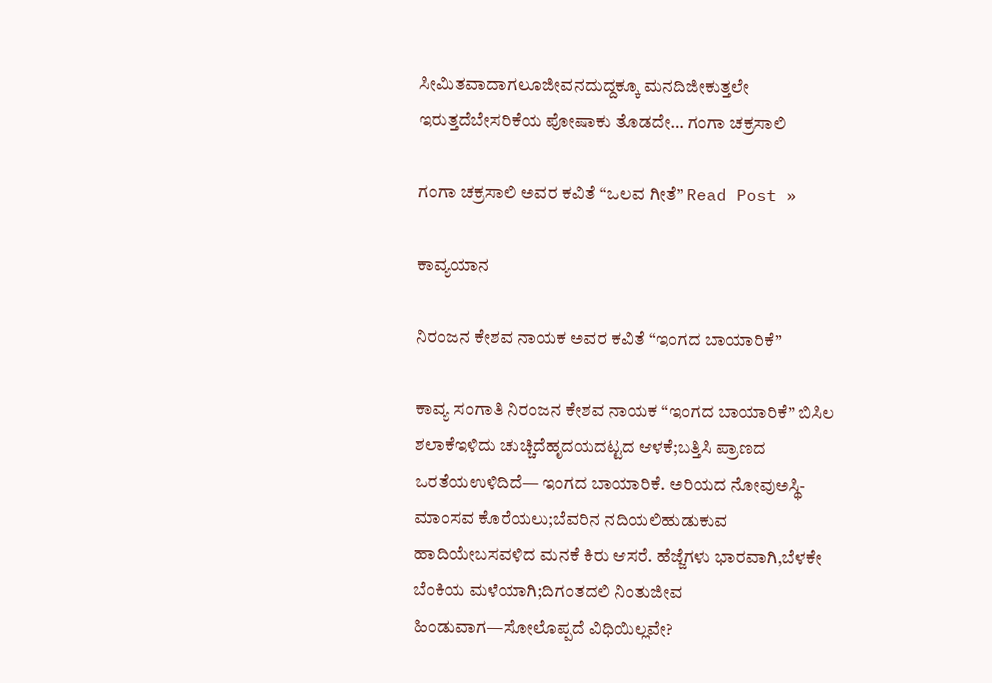ಸೀಮಿತವಾದಾಗಲೂಜೀವನದುದ್ದಕ್ಕೂ ಮನದಿಜೀಕುತ್ತಲೇ ಇರುತ್ತದೆಬೇಸರಿಕೆಯ ಪೋಷಾಕು ತೊಡದೇ… ಗಂಗಾ ಚಕ್ರಸಾಲಿ

ಗಂಗಾ ಚಕ್ರಸಾಲಿ ಅವರ ಕವಿತೆ “ಒಲವ ಗೀತೆ” Read Post »

ಕಾವ್ಯಯಾನ

ನಿರಂಜನ ಕೇಶವ ನಾಯಕ ಅವರ ಕವಿತೆ “ಇಂಗದ ಬಾಯಾರಿಕೆ”

ಕಾವ್ಯ ಸಂಗಾತಿ ನಿರಂಜನ ಕೇಶವ ನಾಯಕ “ಇಂಗದ ಬಾಯಾರಿಕೆ” ಬಿಸಿಲ ಶಲಾಕೆಇಳಿದು ಚುಚ್ಚಿದೆಹೃದಯದಟ್ಟದ ಆಳಕೆ;ಬತ್ತಿಸಿ ಪ್ರಾಣದ ಒರತೆಯಉಳಿದಿದೆ— ಇಂಗದ ಬಾಯಾರಿಕೆ. ಅರಿಯದ ನೋವುಅಸ್ಥಿ-ಮಾಂಸವ ಕೊರೆಯಲು;ಬೆವರಿನ ನದಿಯಲಿಹುಡುಕುವ ಹಾದಿಯೇಬಸವಳಿದ ಮನಕೆ ಕಿರು ಆಸರೆ. ಹೆಜ್ಜೆಗಳು ಭಾರವಾಗಿ,ಬೆಳಕೇ ಬೆಂಕಿಯ ಮಳೆಯಾಗಿ;ದಿಗಂತದಲಿ ನಿಂತುಜೀವ ಹಿಂಡುವಾಗ—ಸೋಲೊಪ್ಪದೆ ವಿಧಿಯಿಲ್ಲವೇ?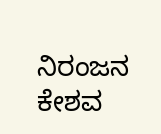ನಿರಂಜನ ಕೇಶವ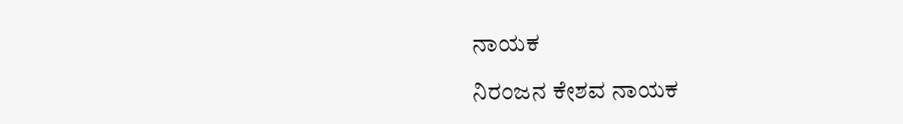ನಾಯಕ

ನಿರಂಜನ ಕೇಶವ ನಾಯಕ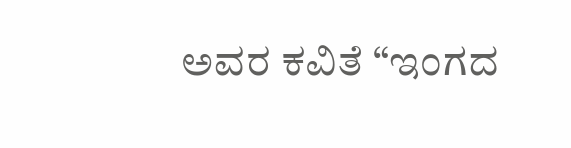ಅವರ ಕವಿತೆ “ಇಂಗದ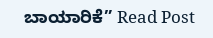ಬಾಯಾರಿಕೆ” Read Post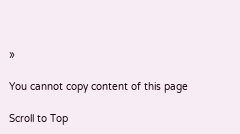»

You cannot copy content of this page

Scroll to Top